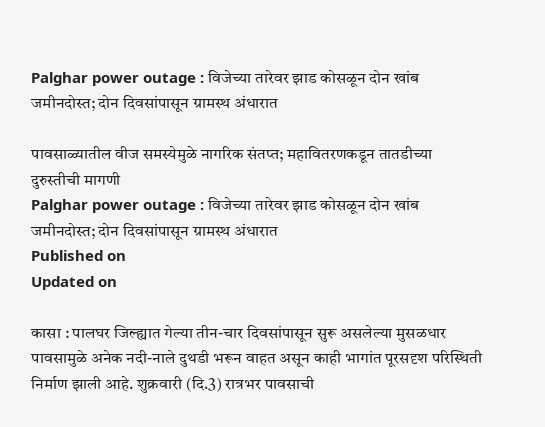Palghar power outage : विजेच्या तारेवर झाड कोसळून दोन खांब जमीनदोस्त; दोन दिवसांपासून ग्रामस्थ अंधारात

पावसाळ्यातील वीज समस्येमुळे नागरिक संतप्त; महावितरणकडून तातडीच्या दुरुस्तीची मागणी
Palghar power outage : विजेच्या तारेवर झाड कोसळून दोन खांब जमीनदोस्त; दोन दिवसांपासून ग्रामस्थ अंधारात
Published on
Updated on

कासा : पालघर जिल्ह्यात गेल्या तीन-चार दिवसांपासून सुरू असलेल्या मुसळधार पावसामुळे अनेक नदी-नाले दुथडी भरून वाहत असून काही भागांत पूरसदृश परिस्थिती निर्माण झाली आहे. शुक्रवारी (दि.3) रात्रभर पावसाची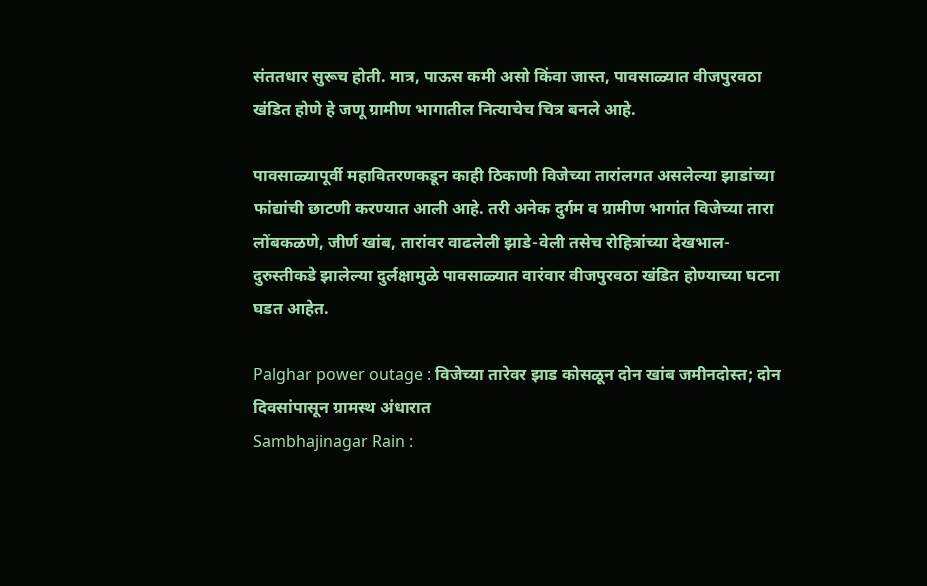संततधार सुरूच होती. मात्र, पाऊस कमी असो किंवा जास्त, पावसाळ्यात वीजपुरवठा खंडित होणे हे जणू ग्रामीण भागातील नित्याचेच चित्र बनले आहे.

पावसाळ्यापूर्वी महावितरणकडून काही ठिकाणी विजेच्या तारांलगत असलेल्या झाडांच्या फांद्यांची छाटणी करण्यात आली आहे. तरी अनेक दुर्गम व ग्रामीण भागांत विजेच्या तारा लोंबकळणे, जीर्ण खांब, तारांवर वाढलेली झाडे-वेली तसेच रोहित्रांच्या देखभाल-दुरुस्तीकडे झालेल्या दुर्लक्षामुळे पावसाळ्यात वारंवार वीजपुरवठा खंडित होण्याच्या घटना घडत आहेत.

Palghar power outage : विजेच्या तारेवर झाड कोसळून दोन खांब जमीनदोस्त; दोन दिवसांपासून ग्रामस्थ अंधारात
Sambhajinagar Rain :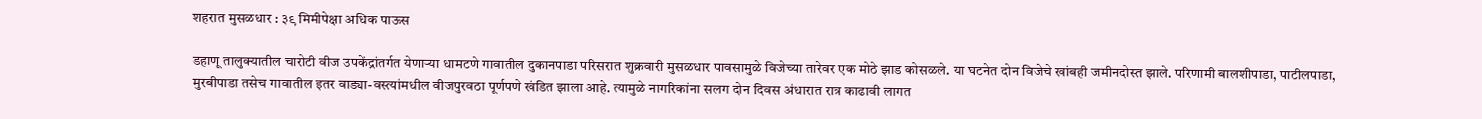शहरात मुसळधार : ३९ मिमीपेक्षा अधिक पाऊस

डहाणू तालुक्यातील चारोटी वीज उपकेंद्रांतर्गत येणाऱ्या धामटणे गावातील दुकानपाडा परिसरात शुक्रवारी मुसळधार पावसामुळे विजेच्या तारेवर एक मोठे झाड कोसळले. या घटनेत दोन विजेचे खांबही जमीनदोस्त झाले. परिणामी बालशीपाडा, पाटीलपाडा, मुरबीपाडा तसेच गावातील इतर वाड्या-वस्त्यांमधील वीजपुरवठा पूर्णपणे खंडित झाला आहे. त्यामुळे नागरिकांना सलग दोन दिवस अंधारात रात्र काढावी लागत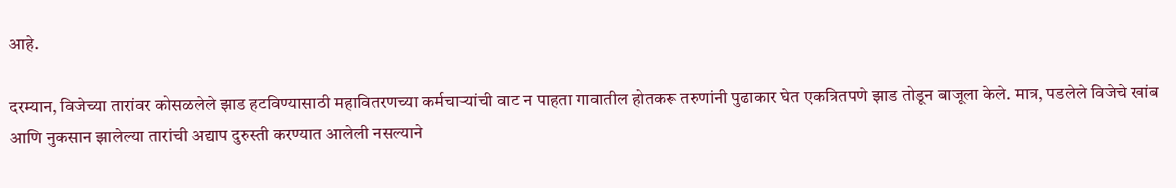आहे.

दरम्यान, विजेच्या तारांवर कोसळलेले झाड हटविण्यासाठी महावितरणच्या कर्मचाऱ्यांची वाट न पाहता गावातील होतकरू तरुणांनी पुढाकार घेत एकत्रितपणे झाड तोडून बाजूला केले. मात्र, पडलेले विजेचे खांब आणि नुकसान झालेल्या तारांची अद्याप दुरुस्ती करण्यात आलेली नसल्याने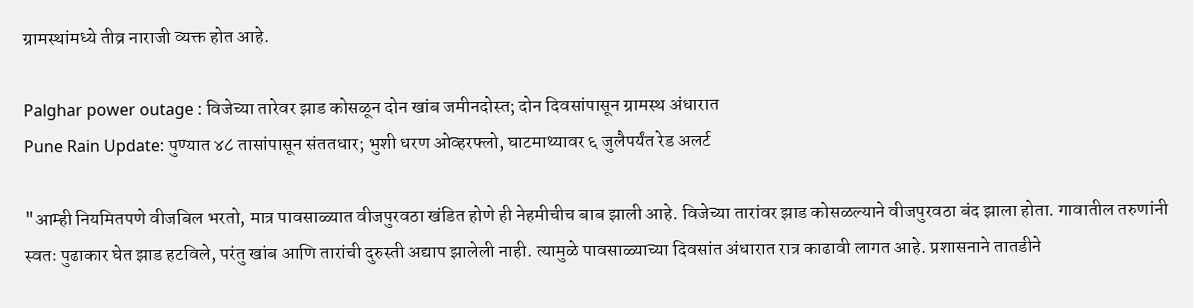ग्रामस्थांमध्ये तीव्र नाराजी व्यक्त होत आहे.

Palghar power outage : विजेच्या तारेवर झाड कोसळून दोन खांब जमीनदोस्त; दोन दिवसांपासून ग्रामस्थ अंधारात
Pune Rain Update: पुण्यात ४८ तासांपासून संततधार; भुशी धरण ओव्हरफ्लो, घाटमाथ्यावर ६ जुलैपर्यंत रेड अलर्ट

"आम्ही नियमितपणे वीजबिल भरतो, मात्र पावसाळ्यात वीजपुरवठा खंडित होणे ही नेहमीचीच बाब झाली आहे. विजेच्या तारांवर झाड कोसळल्याने वीजपुरवठा बंद झाला होता. गावातील तरुणांनी स्वतः पुढाकार घेत झाड हटविले, परंतु खांब आणि तारांची दुरुस्ती अद्याप झालेली नाही. त्यामुळे पावसाळ्याच्या दिवसांत अंधारात रात्र काढावी लागत आहे. प्रशासनाने तातडीने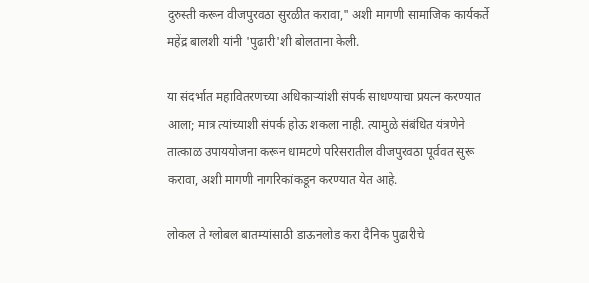दुरुस्ती करून वीजपुरवठा सुरळीत करावा," अशी मागणी सामाजिक कार्यकर्ते महेंद्र बालशी यांनी 'पुढारी'शी बोलताना केली.

या संदर्भात महावितरणच्या अधिकाऱ्यांशी संपर्क साधण्याचा प्रयत्न करण्यात आला; मात्र त्यांच्याशी संपर्क होऊ शकला नाही. त्यामुळे संबंधित यंत्रणेने तात्काळ उपाययोजना करून धामटणे परिसरातील वीजपुरवठा पूर्ववत सुरू करावा, अशी मागणी नागरिकांकडून करण्यात येत आहे.

लोकल ते ग्लोबल बातम्यांसाठी डाऊनलोड करा दैनिक पुढारीचे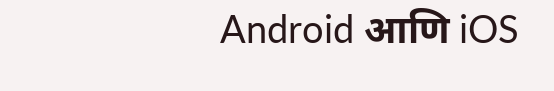Android आणि iOS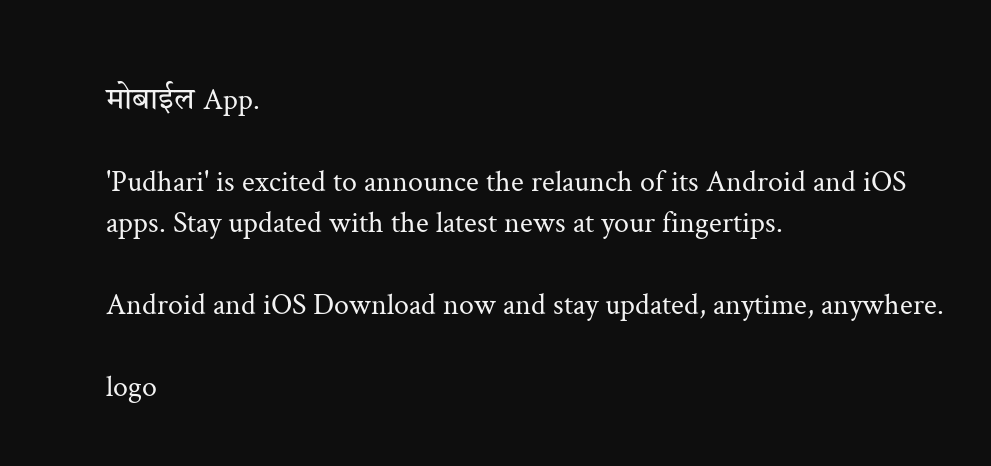मोबाईल App.

'Pudhari' is excited to announce the relaunch of its Android and iOS apps. Stay updated with the latest news at your fingertips.

Android and iOS Download now and stay updated, anytime, anywhere.

logo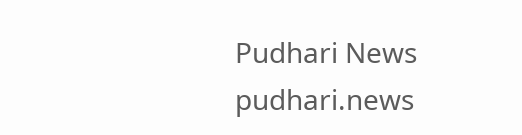Pudhari News
pudhari.news